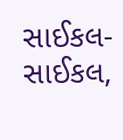સાઈકલ-સાઈકલ,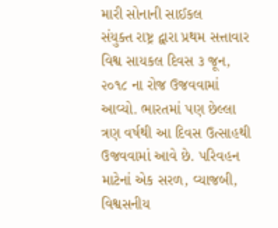મારી સોનાની સાઈકલ
સંયુક્ત રાષ્ટ્ર દ્વારા પ્રથમ સત્તાવાર વિશ્વ સાયકલ દિવસ ૩ જૂન, ૨૦૧૮ ના રોજ ઉજવવામાં આવ્યો. ભારતમાં પણ છેલ્લા ત્રણ વર્ષથી આ દિવસ ઉત્સાહથી ઉજવવામાં આવે છે. પરિવહન માટેનાં એક સરળ, વ્યાજબી, વિશ્વસનીય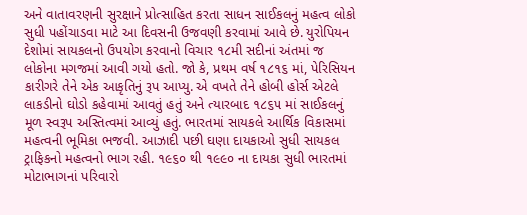અને વાતાવરણની સુરક્ષાને પ્રોત્સાહિત કરતા સાધન સાઈકલનું મહત્વ લોકો સુધી પહોંચાડવા માટે આ દિવસની ઉજવણી કરવામાં આવે છે. યુરોપિયન દેશોમાં સાયકલનો ઉપયોગ કરવાનો વિચાર ૧૮મી સદીનાં અંતમાં જ લોકોના મગજમાં આવી ગયો હતો. જો કે, પ્રથમ વર્ષ ૧૮૧૬ માં, પેરિસિયન કારીગરે તેને એક આકૃતિનું રૂપ આપ્યુ. એ વખતે તેને હોબી હોર્સ એટલે લાકડીનો ઘોડો કહેવામાં આવતું હતું અને ત્યારબાદ ૧૮૬૫ માં સાઈકલનું મૂળ સ્વરૂપ અસ્તિત્વમાં આવ્યું હતું. ભારતમાં સાયકલે આર્થિક વિકાસમાં મહત્વની ભૂમિકા ભજવી. આઝાદી પછી ઘણા દાયકાઓ સુધી સાયકલ ટ્રાફિકનો મહત્વનો ભાગ રહી. ૧૯૬૦ થી ૧૯૯૦ ના દાયકા સુધી ભારતમાં મોટાભાગનાં પરિવારો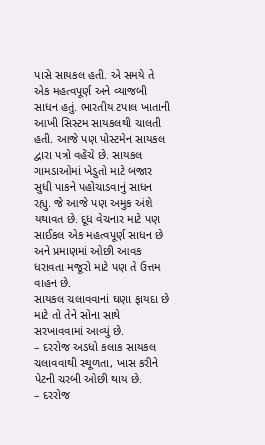પાસે સાયકલ હતી. એ સમયે તે એક મહત્વપૂર્ણ અને વ્યાજબી સાધન હતું. ભારતીય ટપાલ ખાતાની આખી સિસ્ટમ સાયકલથી ચાલતી હતી. આજે પણ પોસ્ટમેન સાયકલ દ્વારા પત્રો વહેંચે છે. સાયકલ ગામડાઓમાં ખેડુતો માટે બજાર સુધી પાકને પહોચાડવાનું સાધન રહ્યુ. જે આજે પણ અમુક અંશે યથાવત છે. દૂધ વેચનાર માટે પણ સાઈકલ એક મહત્વપૂર્ણ સાધન છે અને પ્રમાણમાં ઓછી આવક ધરાવતા મજૂરો માટે પણ તે ઉત્તમ વાહન છે.
સાયકલ ચલાવવાનાં ઘણા ફાયદા છે માટે તો તેને સોના સાથે સરખાવવામાં આવ્યું છે.
– દરરોજ અડધો કલાક સાયકલ ચલાવવાથી સ્થૂળતા, ખાસ કરીને પેટની ચરબી ઓછી થાય છે.
– દરરોજ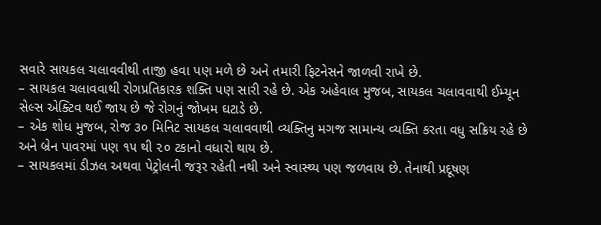સવારે સાયકલ ચલાવવીથી તાજી હવા પણ મળે છે અને તમારી ફિટનેસને જાળવી રાખે છે.
– સાયકલ ચલાવવાથી રોગપ્રતિકારક શક્તિ પણ સારી રહે છે. એક અહેવાલ મુજબ, સાયકલ ચલાવવાથી ઈમ્યૂન સેલ્સ એક્ટિવ થઈ જાય છે જે રોગનું જોખમ ઘટાડે છે.
– એક શોધ મુજબ, રોજ ૩૦ મિનિટ સાયકલ ચલાવવાથી વ્યક્તિનુ મગજ સામાન્ય વ્યક્તિ કરતા વધુ સક્રિય રહે છે અને બ્રેન પાવરમાં પણ ૧૫ થી ૨૦ ટકાનો વધારો થાય છે.
– સાયકલમાં ડીઝલ અથવા પેટ્રોલની જરૂર રહેતી નથી અને સ્વાસ્થ્ય પણ જળવાય છે. તેનાથી પ્રદૂષણ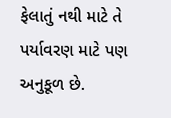ફેલાતું નથી માટે તે પર્યાવરણ માટે પણ અનુકૂળ છે.